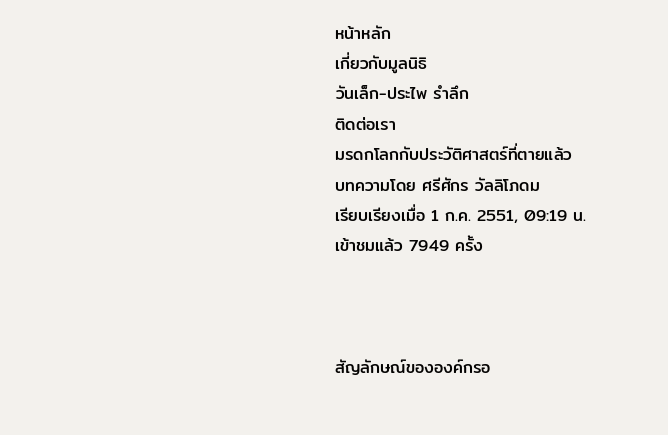หน้าหลัก
เกี่ยวกับมูลนิธิ
วันเล็ก-ประไพ รำลึก
ติดต่อเรา
มรดกโลกกับประวัติศาสตร์ที่ตายแล้ว
บทความโดย ศรีศักร วัลลิโภดม
เรียบเรียงเมื่อ 1 ก.ค. 2551, 09:19 น.
เข้าชมแล้ว 7949 ครั้ง



สัญลักษณ์ขององค์กรอ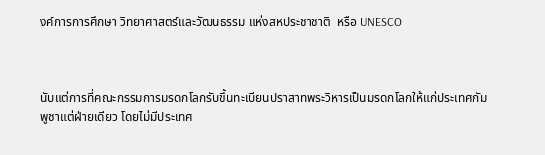งค์การการศึกษา วิทยาศาสตร์และวัฒนธรรม แห่งสหประชาชาติ  หรือ UNESCO



นับแต่การที่คณะกรรมการมรดกโลกรับขึ้นทะเบียนปราสาทพระวิหารเป็นมรดกโลกให้แก่ประเทศกัมพูชาแต่ฝ่ายเดียว โดยไม่มีประเทศ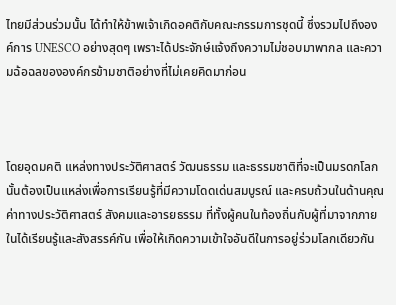ไทยมีส่วนร่วมนั้น ได้ทำให้ข้าพเจ้าเกิดอคติกับคณะกรรมการชุดนี้ ซึ่งรวมไปถึงองค์การ UNESCO อย่างสุดๆ เพราะได้ประจักษ์แจ้งถึงความไม่ชอบมาพากล และความฉ้อฉลขององค์กรข้ามชาติอย่างที่ไม่เคยคิดมาก่อน



โดยอุดมคติ แหล่งทางประวัติศาสตร์ วัฒนธรรม และธรรมชาติที่จะเป็นมรดกโลกนั้นต้องเป็นแหล่งเพื่อการเรียนรู้ที่มีความโดดเด่นสมบูรณ์ และครบถ้วนในด้านคุณค่าทางประวัติศาสตร์ สังคมและอารยธรรม ที่ทั้งผู้คนในท้องถิ่นกับผู้ที่มาจากภายในได้เรียนรู้และสังสรรค์กัน เพื่อให้เกิดความเข้าใจอันดีในการอยู่ร่วมโลกเดียวกัน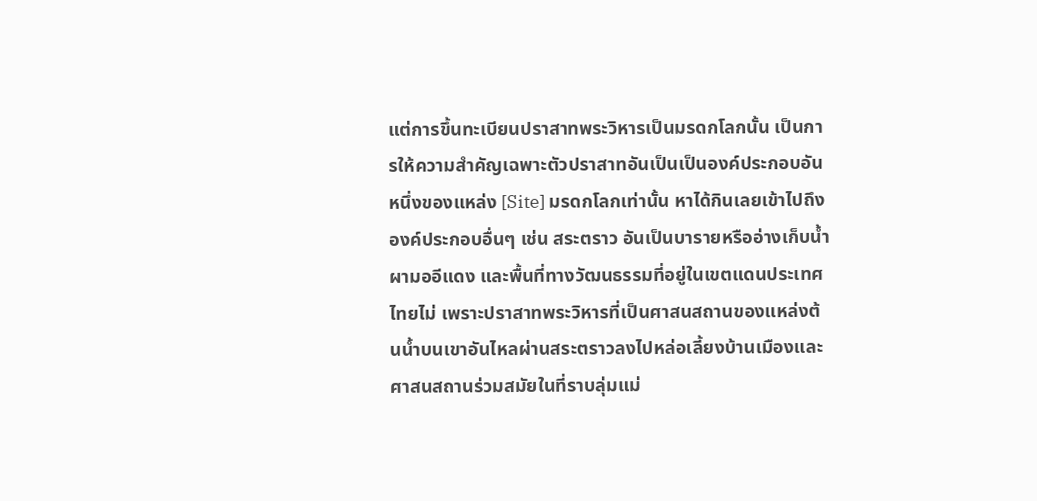แต่การขึ้นทะเบียนปราสาทพระวิหารเป็นมรดกโลกนั้น เป็นการให้ความสำคัญเฉพาะตัวปราสาทอันเป็นเป็นองค์ประกอบอันหนึ่งของแหล่ง [Site] มรดกโลกเท่านั้น หาได้กินเลยเข้าไปถึงองค์ประกอบอื่นๆ เช่น สระตราว อันเป็นบารายหรืออ่างเก็บน้ำ ผามออีแดง และพื้นที่ทางวัฒนธรรมที่อยู่ในเขตแดนประเทศไทยไม่ เพราะปราสาทพระวิหารที่เป็นศาสนสถานของแหล่งต้นน้ำบนเขาอันไหลผ่านสระตราวลงไปหล่อเลี้ยงบ้านเมืองและศาสนสถานร่วมสมัยในที่ราบลุ่มแม่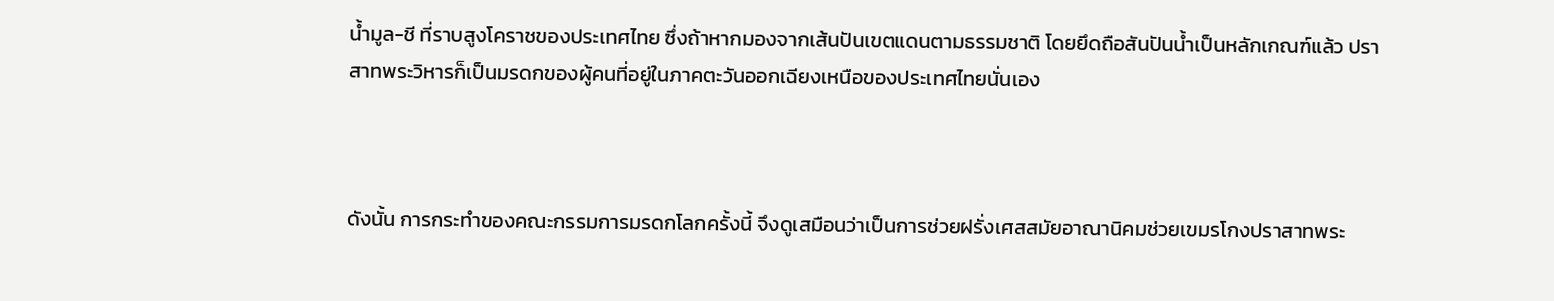น้ำมูล-ชี ที่ราบสูงโคราชของประเทศไทย ซึ่งถ้าหากมองจากเส้นปันเขตแดนตามธรรมชาติ โดยยึดถือสันปันน้ำเป็นหลักเกณฑ์แล้ว ปราสาทพระวิหารก็เป็นมรดกของผู้คนที่อยู่ในภาคตะวันออกเฉียงเหนือของประเทศไทยนั่นเอง



ดังนั้น การกระทำของคณะกรรมการมรดกโลกครั้งนี้ จึงดูเสมือนว่าเป็นการช่วยฝรั่งเศสสมัยอาณานิคมช่วยเขมรโกงปราสาทพระ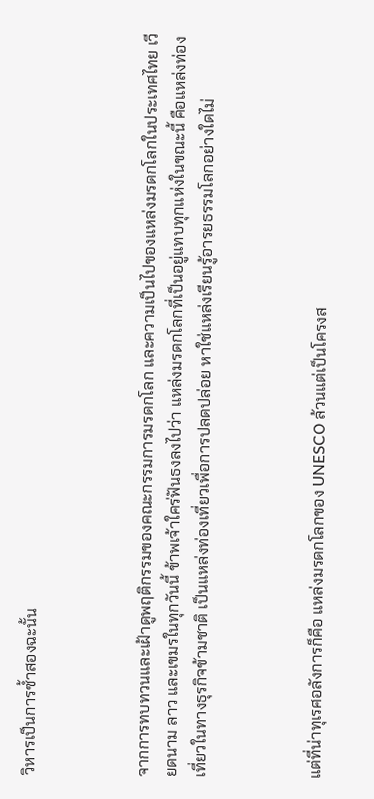วิหารเป็นการซ้ำสองฉะนั้น



จากการทบทวนและเฝ้าดูพฤติกรรมของคณะกรรมการมรดกโลก และความเป็นไปของแหล่งมรดกโลกในประเทศไทย เวียดนาม ลาว และเขมรในทุกวันนี้ ข้าพเจ้าใคร่ฟันธงลงไปว่า แหล่งมรดกโลกที่เป็นอยู่แทบทุกแห่งในขณะนี้ คือแหล่งท่องเที่ยวในทางธุรกิจข้ามชาติ เป็นแหล่งท่องเที่ยวเพื่อการปลดปล่อย หาใช่แหล่งเรียนรู้อารยธรรมโลกอย่างใดไม่



แต่ที่น่าทุเรศอลังการก็คือ แหล่งมรดกโลกของ UNESCO ล้วนแต่เป็นโครงส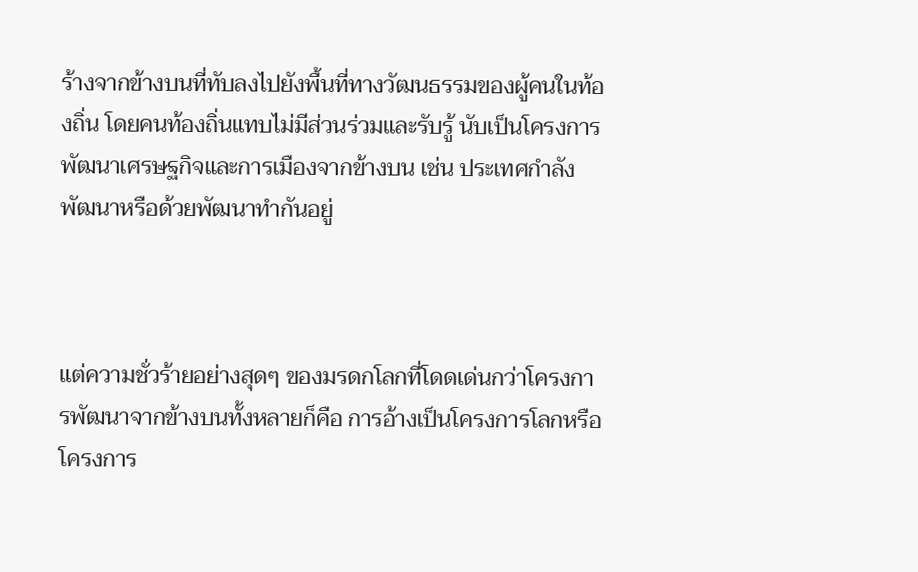ร้างจากข้างบนที่ทับลงไปยังพื้นที่ทางวัฒนธรรมของผู้คนในท้องถิ่น โดยคนท้องถิ่นแทบไม่มีส่วนร่วมและรับรู้ นับเป็นโครงการพัฒนาเศรษฐกิจและการเมืองจากข้างบน เช่น ประเทศกำลังพัฒนาหรือด้วยพัฒนาทำกันอยู่



แต่ความชั่วร้ายอย่างสุดๆ ของมรดกโลกที่โดดเด่นกว่าโครงการพัฒนาจากข้างบนทั้งหลายก็คือ การอ้างเป็นโครงการโลกหรือโครงการ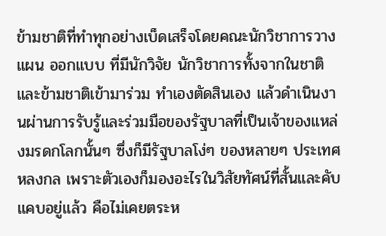ข้ามชาติที่ทำทุกอย่างเบ็ดเสร็จโดยคณะนักวิชาการวางแผน ออกแบบ ที่มีนักวิจัย นักวิชาการทั้งจากในชาติและข้ามชาติเข้ามาร่วม ทำเองตัดสินเอง แล้วดำเนินงานผ่านการรับรู้และร่วมมือของรัฐบาลที่เป็นเจ้าของแหล่งมรดกโลกนั้นๆ ซึ่งก็มีรัฐบาลโง่ๆ ของหลายๆ ประเทศหลงกล เพราะตัวเองก็มองอะไรในวิสัยทัศน์ที่สั้นและคับแคบอยู่แล้ว คือไม่เคยตระห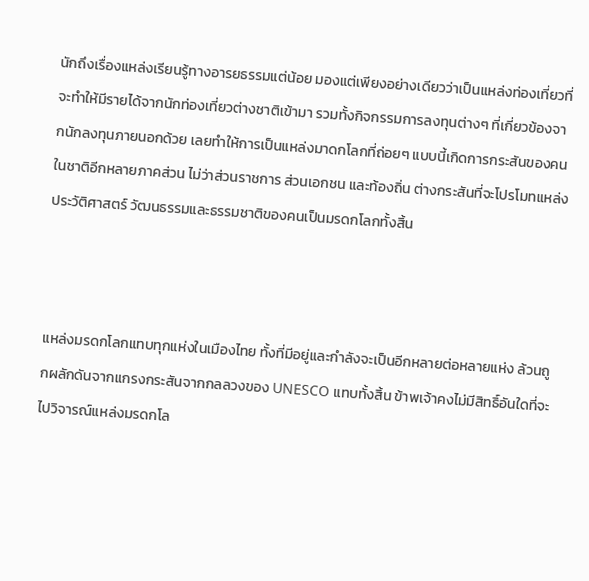นักถึงเรื่องแหล่งเรียนรู้ทางอารยธรรมแต่น้อย มองแต่เพียงอย่างเดียวว่าเป็นแหล่งท่องเที่ยวที่จะทำให้มีรายได้จากนักท่องเที่ยวต่างชาติเข้ามา รวมทั้งกิจกรรมการลงทุนต่างๆ ที่เกี่ยวข้องจากนักลงทุนภายนอกด้วย เลยทำให้การเป็นแหล่งมาดกโลกที่ถ่อยๆ แบบนี้เกิดการกระสันของคนในชาติอีกหลายภาคส่วน ไม่ว่าส่วนราชการ ส่วนเอกชน และท้องถิ่น ต่างกระสันที่จะโปรโมทแหล่งประวัติศาสตร์ วัฒนธรรมและธรรมชาติของคนเป็นมรดกโลกทั้งสิ้น



แหล่งมรดกโลกแทบทุกแห่งในเมืองไทย ทั้งที่มีอยู่และกำลังจะเป็นอีกหลายต่อหลายแห่ง ล้วนถูกผลักดันจากแกรงกระสันจากกลลวงของ UNESCO แทบทั้งสิ้น ข้าพเจ้าคงไม่มีสิทธิ์อันใดที่จะไปวิจารณ์แหล่งมรดกโล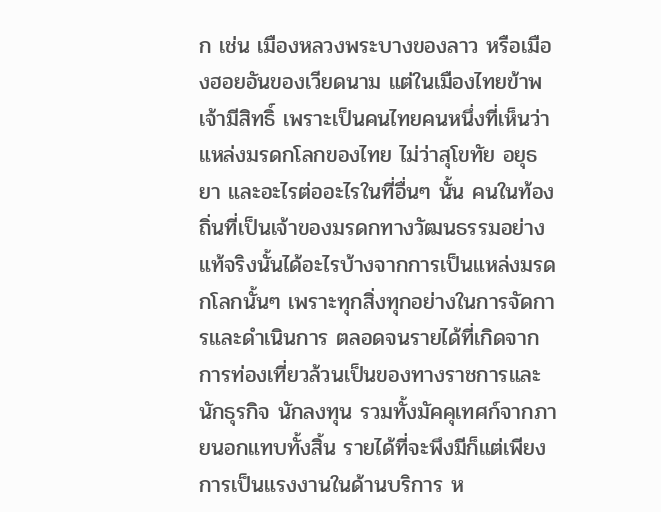ก เช่น เมืองหลวงพระบางของลาว หรือเมืองฮอยอันของเวียดนาม แต่ในเมืองไทยข้าพเจ้ามีสิทธิ์ เพราะเป็นคนไทยคนหนึ่งที่เห็นว่าแหล่งมรดกโลกของไทย ไม่ว่าสุโขทัย อยุธยา และอะไรต่ออะไรในที่อื่นๆ นั้น คนในท้องถิ่นที่เป็นเจ้าของมรดกทางวัฒนธรรมอย่างแท้จริงนั้นได้อะไรบ้างจากการเป็นแหล่งมรดกโลกนั้นๆ เพราะทุกสิ่งทุกอย่างในการจัดการและดำเนินการ ตลอดจนรายได้ที่เกิดจากการท่องเที่ยวล้วนเป็นของทางราชการและนักธุรกิจ นักลงทุน รวมทั้งมัคคุเทศก์จากภายนอกแทบทั้งสิ้น รายได้ที่จะพึงมีก็แต่เพียงการเป็นแรงงานในด้านบริการ ห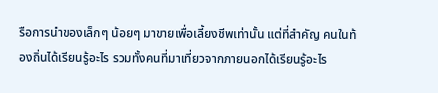รือการนำของเล็กๆ น้อยๆ มาขายเพื่อเลี้ยงชีพเท่านั้น แต่ที่สำคัญ คนในท้องถิ่นได้เรียนรู้อะไร รวมทั้งคนที่มาเที่ยวจากภายนอกได้เรียนรู้อะไร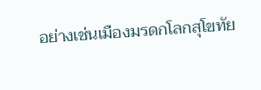อย่างเช่นเมืองมรดกโลกสุโขทัย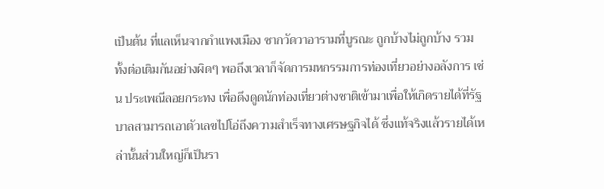เป็นต้น ที่แลเห็นจากกำแพงเมือง ซากวัดวาอารามที่บูรณะ ถูกบ้างไม่ถูกบ้าง รวมทั้งต่อเติมกันอย่างผิดๆ พอถึงเวลาก็จัดการมหกรรมการท่องเที่ยวอย่างอลังการ เช่น ประเพณีลอยกระทง เพื่อดึงดูดนักท่องเที่ยวต่างชาติเข้ามาเพื่อให้เกิดรายได้ที่รัฐบาลสามารถเอาตัวเลขไปโอ่ถึงความสำเร็จทางเศรษฐกิจได้ ซึ่งแท้จริงแล้วรายได้เหล่านั้นส่วนใหญ่ก็เป็นรา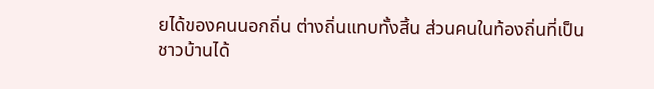ยได้ของคนนอกถิ่น ต่างถิ่นแทบทั้งสิ้น ส่วนคนในท้องถิ่นที่เป็นชาวบ้านได้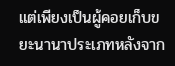แต่เพียงเป็นผู้คอยเก็บขยะนานาประเภทหลังจาก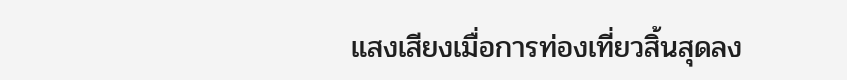แสงเสียงเมื่อการท่องเที่ยวสิ้นสุดลง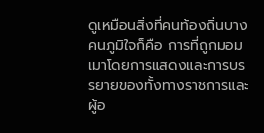ดูเหมือนสิ่งที่คนท้องถิ่นบางคนภูมิใจก็คือ การที่ถูกมอมเมาโดยการแสดงและการบรรยายของทั้งทางราชการและผู้อ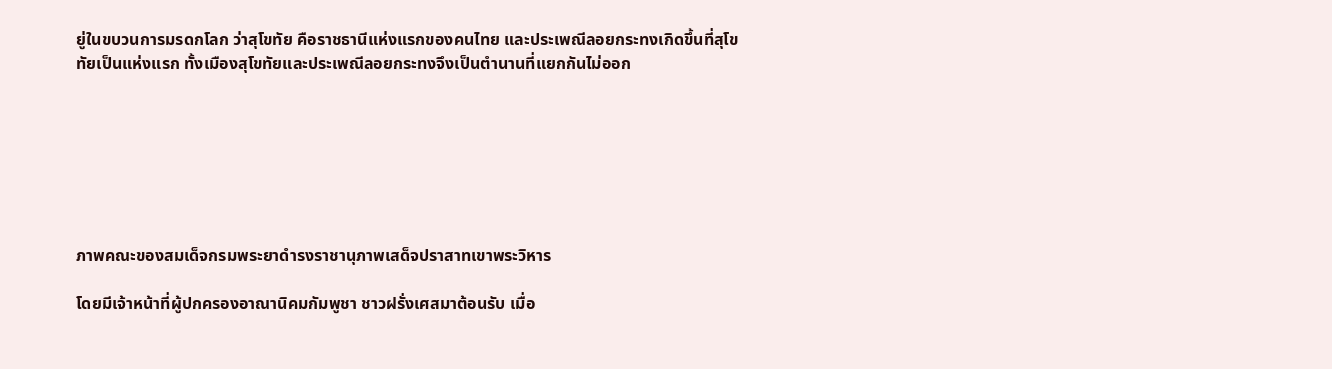ยู่ในขบวนการมรดกโลก ว่าสุโขทัย คือราชธานีแห่งแรกของคนไทย และประเพณีลอยกระทงเกิดขึ้นที่สุโขทัยเป็นแห่งแรก ทั้งเมืองสุโขทัยและประเพณีลอยกระทงจึงเป็นตำนานที่แยกกันไม่ออก







ภาพคณะของสมเด็จกรมพระยาดำรงราชานุภาพเสด็จปราสาทเขาพระวิหาร

โดยมีเจ้าหน้าที่ผู้ปกครองอาณานิคมกัมพูชา ชาวฝรั่งเศสมาต้อนรับ เมื่อ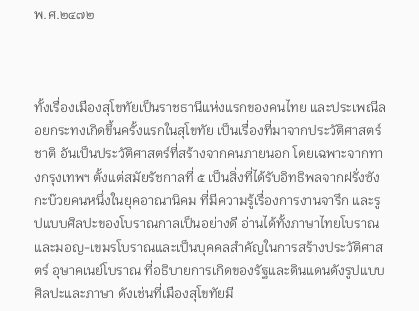พ.ศ.๒๔๗๒



ทั้งเรื่องเมืองสุโขทัยเป็นราชธานีแห่งแรกของคนไทย และประเพณีลอยกระทงเกิดขึ้นครั้งแรกในสุโขทัย เป็นเรื่องที่มาจากประวัติศาสตร์ชาติ อันเป็นประวัติศาสตร์ที่สร้างจากคนภายนอก โดยเฉพาะจากทางกรุงเทพฯ ตั้งแต่สมัยรัชกาลที่ ๕ เป็นสิ่งที่ได้รับอิทธิพลจากฝรั่งซังกะบ๊วยคนหนึ่งในยุคอาณานิคม ที่มีความรู้เรื่องการงานจารึก และรูปแบบศิลปะของโบราณกาลเป็นอย่างดี อ่านได้ทั้งภาษาไทยโบราณและมอญ-เขมรโบราณและเป็นบุคคลสำคัญในการสร้างประวัติศาสตร์ อุษาคเนย์โบราณ ที่อธิบายการเกิดของรัฐและดินแดนดังรูปแบบศิลปะและภาษา ดังเช่นที่เมืองสุโขทัยมี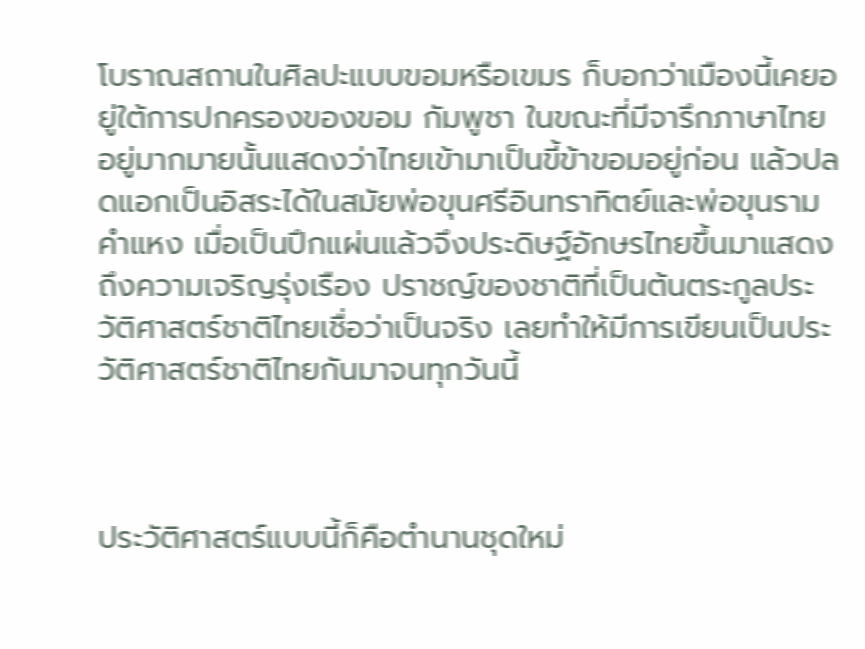โบราณสถานในศิลปะแบบขอมหรือเขมร ก็บอกว่าเมืองนี้เคยอยู่ใต้การปกครองของขอม กัมพูชา ในขณะที่มีจารึกภาษาไทยอยู่มากมายนั้นแสดงว่าไทยเข้ามาเป็นขี้ข้าขอมอยู่ก่อน แล้วปลดแอกเป็นอิสระได้ในสมัยพ่อขุนศรีอินทราทิตย์และพ่อขุนรามคำแหง เมื่อเป็นปึกแผ่นแล้วจึงประดิษฐ์อักษรไทยขึ้นมาแสดงถึงความเจริญรุ่งเรือง ปราชญ์ของชาติที่เป็นต้นตระกูลประวัติศาสตร์ชาติไทยเชื่อว่าเป็นจริง เลยทำให้มีการเขียนเป็นประวัติศาสตร์ชาติไทยกันมาจนทุกวันนี้



ประวัติศาสตร์แบบนี้ก็คือตำนานชุดใหม่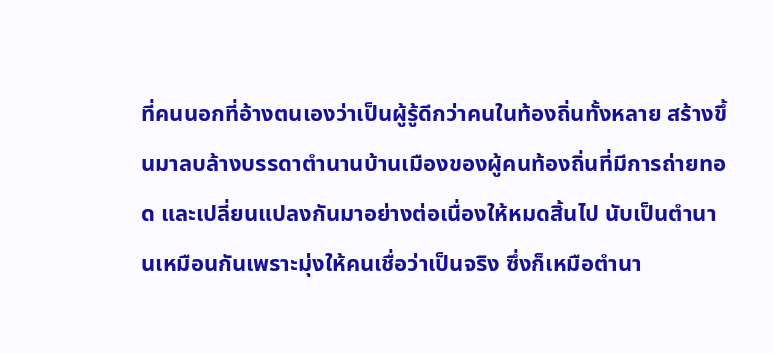ที่คนนอกที่อ้างตนเองว่าเป็นผู้รู้ดีกว่าคนในท้องถิ่นทั้งหลาย สร้างขึ้นมาลบล้างบรรดาตำนานบ้านเมืองของผู้คนท้องถิ่นที่มีการถ่ายทอด และเปลี่ยนแปลงกันมาอย่างต่อเนื่องให้หมดสิ้นไป นับเป็นตำนานเหมือนกันเพราะมุ่งให้คนเชื่อว่าเป็นจริง ซึ่งก็เหมือตำนา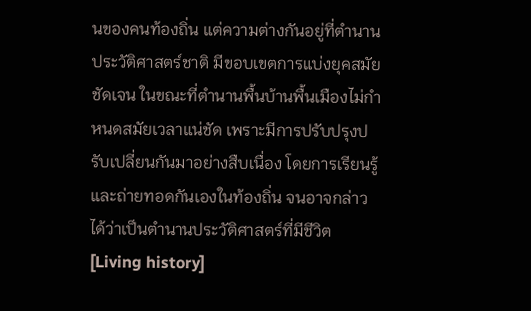นของคนท้องถิ่น แต่ความต่างกันอยู่ที่ตำนานประวัติศาสตร์ชาติ มีขอบเขตการแบ่งยุคสมัยชัดเจน ในขณะที่ตำนานพื้นบ้านพื้นเมืองไม่กำหนดสมัยเวลาแน่ชัด เพราะมีการปรับปรุงปรับเปลี่ยนกันมาอย่างสืบเนื่อง โดยการเรียนรู้และถ่ายทอดกันเองในท้องถิ่น จนอาจกล่าวได้ว่าเป็นตำนานประวัติศาสตร์ที่มีชีวิต [Living history]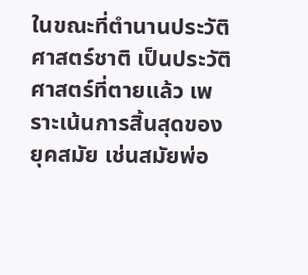ในขณะที่ตำนานประวัติศาสตร์ชาติ เป็นประวัติศาสตร์ที่ตายแล้ว เพราะเน้นการสิ้นสุดของยุคสมัย เช่นสมัยพ่อ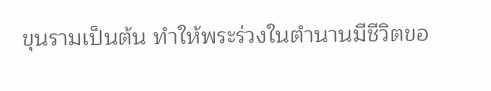ขุนรามเป็นต้น ทำให้พระร่วงในตำนานมีชีวิตขอ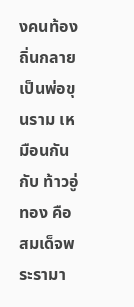งคนท้องถิ่นกลายเป็นพ่อขุนราม เหมือนกันกับ ท้าวอู่ทอง คือ สมเด็จพระรามา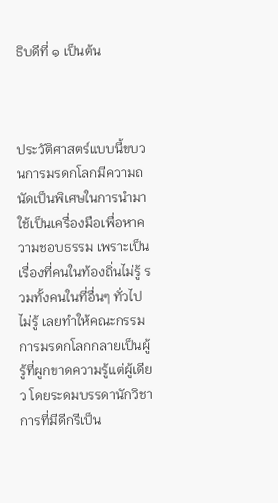ธิบดีที่ ๑ เป็นต้น



ประวัติศาสตร์แบบนี้ขบวนการมรดกโลกมีความถนัดเป็นพิเศษในการนำมาใช้เป็นเครื่องมือเพื่อหาความชอบธรรม เพราะเป็นเรื่องที่คนในท้องถิ่นไม่รู้ รวมทั้งคนในที่อื่นๆ ทั่วไปไม่รู้ เลยทำให้คณะกรรมการมรดกโลกกลายเป็นผู้รู้ที่ผูกขาดความรู้แต่ผู้เดียว โดยระดมบรรดานักวิชาการที่มีดีกรีเป็น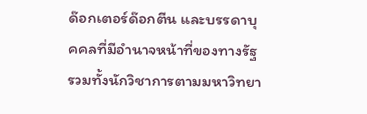ด๊อกเตอร์ด๊อกตีน และบรรดาบุคคลที่มีอำนาจหน้าที่ของทางรัฐ รวมทั้งนักวิชาการตามมหาวิทยา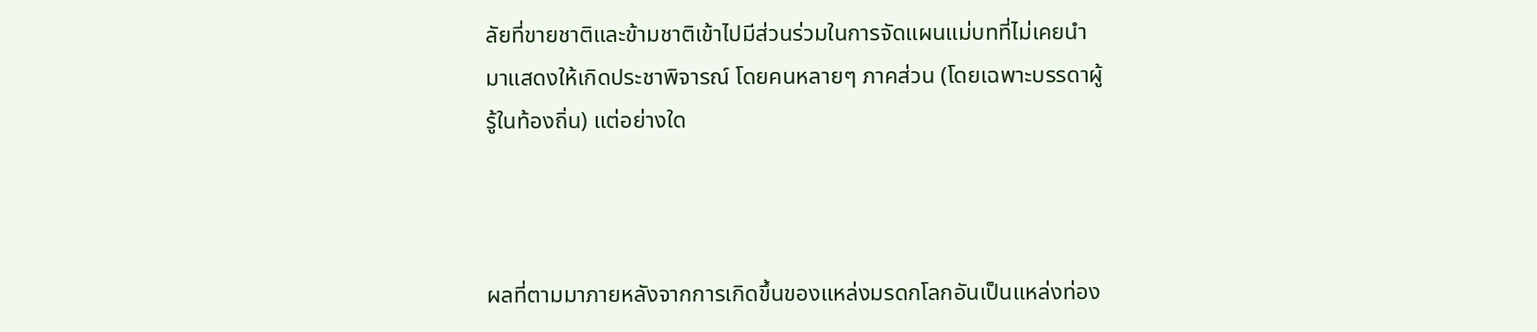ลัยที่ขายชาติและข้ามชาติเข้าไปมีส่วนร่วมในการจัดแผนแม่บทที่ไม่เคยนำมาแสดงให้เกิดประชาพิจารณ์ โดยคนหลายๆ ภาคส่วน (โดยเฉพาะบรรดาผู้รู้ในท้องถิ่น) แต่อย่างใด



ผลที่ตามมาภายหลังจากการเกิดขึ้นของแหล่งมรดกโลกอันเป็นแหล่งท่อง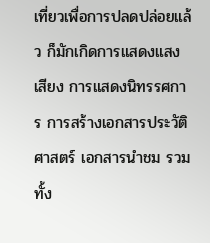เที่ยวเพื่อการปลดปล่อยแล้ว ก็มักเกิดการแสดงแสงเสียง การแสดงนิทรรศการ การสร้างเอกสารประวัติศาสตร์ เอกสารนำชม รวมทั้ง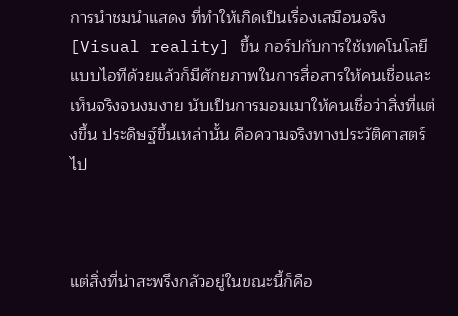การนำชมนำแสดง ที่ทำให้เกิดเป็นเรื่องเสมือนจริง [Visual reality] ขึ้น กอร์ปกับการใช้เทคโนโลยีแบบไอทีด้วยแล้วก็มีศักยภาพในการสื่อสารให้คนเชื่อและเห็นจริงจนงมงาย นับเป็นการมอมเมาให้คนเชื่อว่าสิ่งที่แต่งขึ้น ประดิษฐ์ขึ้นเหล่านั้น คือความจริงทางประวัติศาสตร์ไป



แต่สิ่งที่น่าสะพรึงกลัวอยู่ในขณะนี้ก็คือ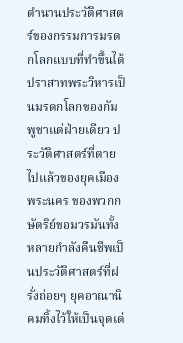ตำนานประวัติศาสตร์ของกรรมการมรดกโลกแบบที่ทำขึ้นได้ปราสาทพระวิหารเป็นมรดกโลกของกัมพูชาแต่ฝ่ายเดียว ประวัติศาสตร์ที่ตายไปแล้วของยุคเมืองพระนคร ของพวกกษัตริย์ขอมวรมันทั้งหลายกำลังคืนชีพเป็นประวัติศาสตร์ที่ฝรั่งถ่อยๆ ยุคอาณานิคมทิ้งไว้ให้เป็นจุดเด่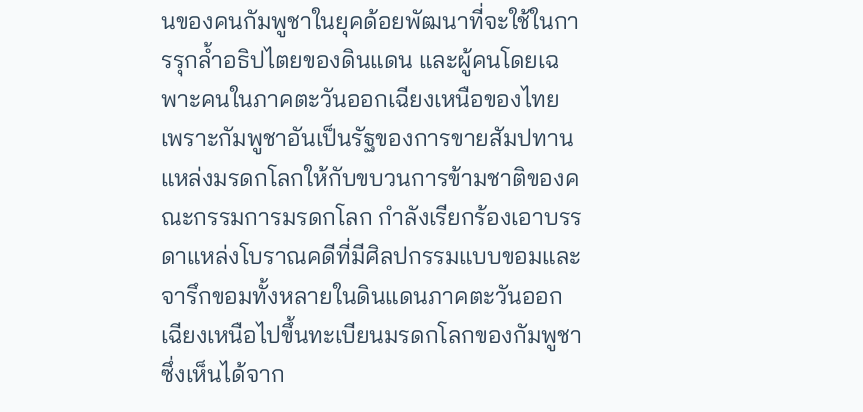นของคนกัมพูชาในยุคด้อยพัฒนาที่จะใช้ในการรุกล้ำอธิปไตยของดินแดน และผู้คนโดยเฉพาะคนในภาคตะวันออกเฉียงเหนือของไทย เพราะกัมพูชาอันเป็นรัฐของการขายสัมปทานแหล่งมรดกโลกให้กับขบวนการข้ามชาติของคณะกรรมการมรดกโลก กำลังเรียกร้องเอาบรรดาแหล่งโบราณคดีที่มีศิลปกรรมแบบขอมและจารึกขอมทั้งหลายในดินแดนภาคตะวันออกเฉียงเหนือไปขึ้นทะเบียนมรดกโลกของกัมพูชา ซึ่งเห็นได้จาก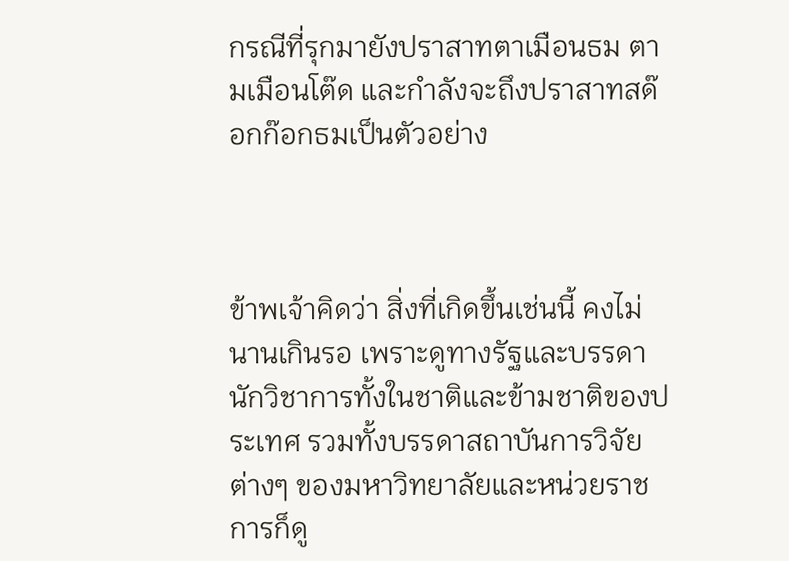กรณีที่รุกมายังปราสาทตาเมือนธม ตามเมือนโต๊ด และกำลังจะถึงปราสาทสด๊อกก๊อกธมเป็นตัวอย่าง



ข้าพเจ้าคิดว่า สิ่งที่เกิดขึ้นเช่นนี้ คงไม่นานเกินรอ เพราะดูทางรัฐและบรรดานักวิชาการทั้งในชาติและข้ามชาติของประเทศ รวมทั้งบรรดาสถาบันการวิจัยต่างๆ ของมหาวิทยาลัยและหน่วยราชการก็ดู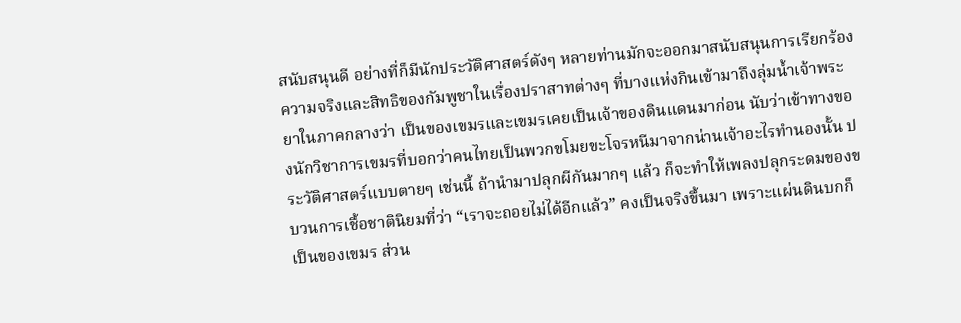สนับสนุนดี อย่างที่ก็มีนักประวัติศาสตร์ดังๆ หลายท่านมักจะออกมาสนับสนุนการเรียกร้องความจริงและสิทธิของกัมพูชาในเรื่องปราสาทต่างๆ ที่บางแห่งกินเข้ามาถึงลุ่มน้ำเจ้าพระยาในภาคกลางว่า เป็นของเขมรและเขมรเคยเป็นเจ้าของดินแดนมาก่อน นับว่าเข้าทางของนักวิชาการเขมรที่บอกว่าคนไทยเป็นพวกขโมยขะโจรหนีมาจากน่านเจ้าอะไรทำนองนั้น ประวัติศาสตร์แบบตายๆ เช่นนี้ ถ้านำมาปลุกผีกันมากๆ แล้ว ก็จะทำให้เพลงปลุกระดมของขบวนการเชื้อชาตินิยมที่ว่า “เราจะถอยไม่ได้อีกแล้ว” คงเป็นจริงขึ้นมา เพราะแผ่นดินบกก็เป็นของเขมร ส่วน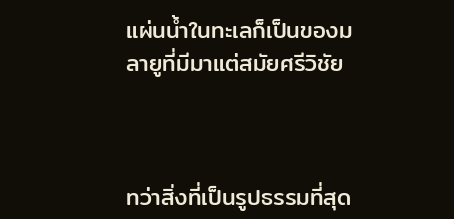แผ่นน้ำในทะเลก็เป็นของมลายูที่มีมาแต่สมัยศรีวิชัย



ทว่าสิ่งที่เป็นรูปธรรมที่สุด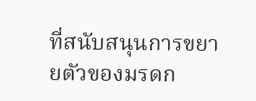ที่สนับสนุนการขยายตัวของมรดก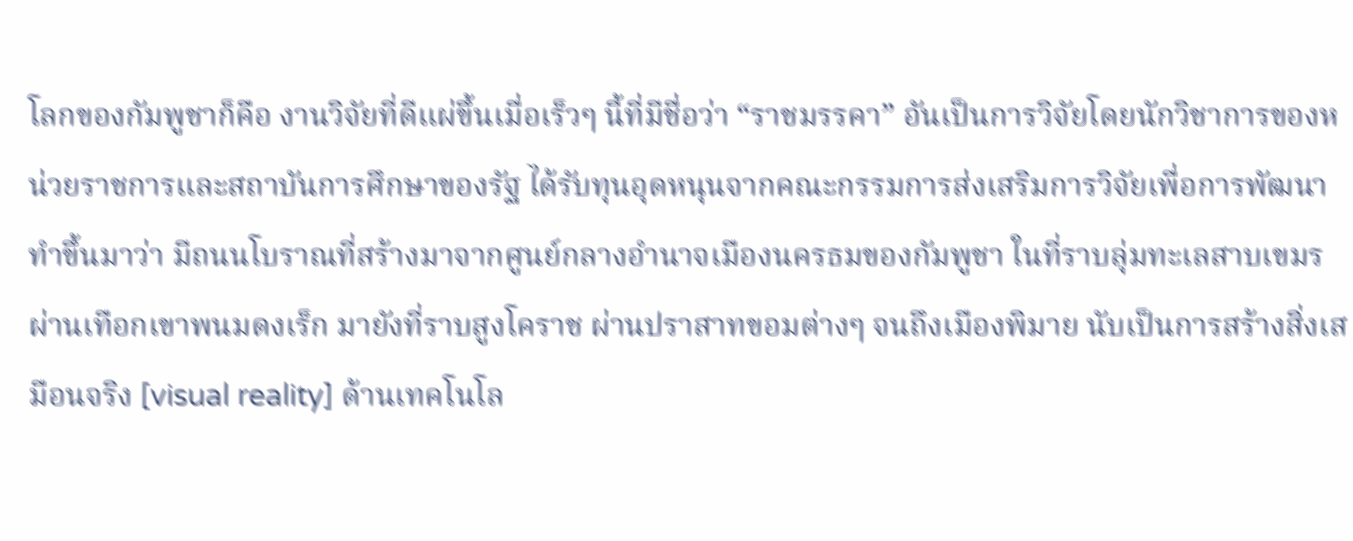โลกของกัมพูชาก็คือ งานวิจัยที่ดีแผ่ขึ้นเมื่อเร็วๆ นี้ที่มีชื่อว่า “ราชมรรคา” อันเป็นการวิจัยโดยนักวิชาการของหน่วยราชการและสถาบันการศึกษาของรัฐ ได้รับทุนอุดหนุนจากคณะกรรมการส่งเสริมการวิจัยเพื่อการพัฒนา ทำขึ้นมาว่า มีถนนโบราณที่สร้างมาจากศูนย์กลางอำนาจเมืองนครธมของกัมพูชา ในที่ราบลุ่มทะเลสาบเขมร ผ่านเทือกเขาพนมดงเร็ก มายังที่ราบสูงโคราช ผ่านปราสาทขอมต่างๆ จนถึงเมืองพิมาย นับเป็นการสร้างสิ่งเสมือนจริง [visual reality] ด้านเทคโนโล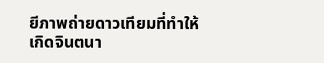ยีภาพถ่ายดาวเทียมที่ทำให้เกิดจินตนา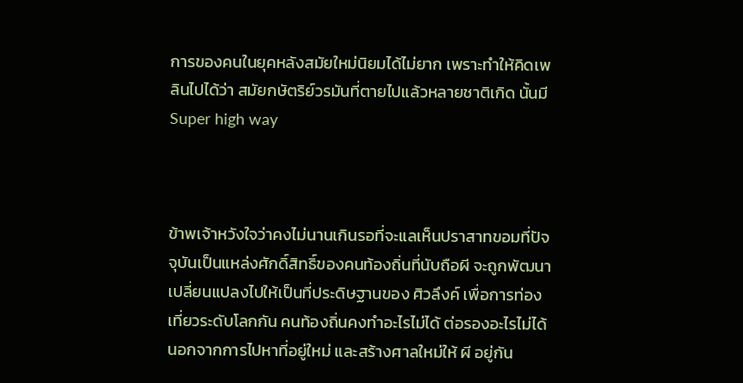การของคนในยุคหลังสมัยใหม่นิยมได้ไม่ยาก เพราะทำให้คิดเพลินไปได้ว่า สมัยกษัตริย์วรมันที่ตายไปแล้วหลายชาติเกิด นั้นมี Super high way



ข้าพเจ้าหวังใจว่าคงไม่นานเกินรอที่จะแลเห็นปราสาทขอมที่ปัจจุบันเป็นแหล่งศักดิ์สิทธิ์ของคนท้องถิ่นที่นับถือผี จะถูกพัฒนาเปลี่ยนแปลงไปให้เป็นที่ประดิษฐานของ ศิวลึงค์ เพื่อการท่องเที่ยวระดับโลกกัน คนท้องถิ่นคงทำอะไรไม่ได้ ต่อรองอะไรไม่ได้ นอกจากการไปหาที่อยู่ใหม่ และสร้างศาลใหม่ให้ ผี อยู่กัน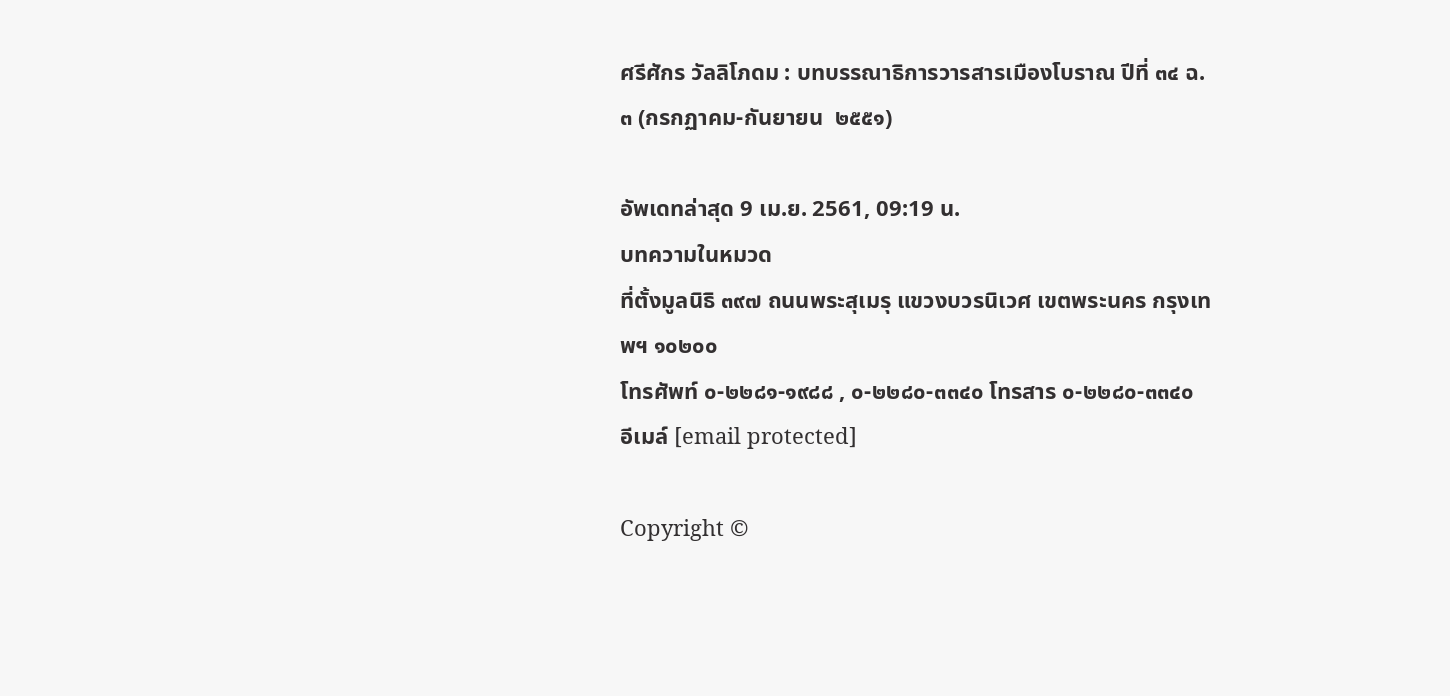ศรีศักร วัลลิโภดม : บทบรรณาธิการวารสารเมืองโบราณ ปีที่ ๓๔ ฉ. ๓ (กรกฏาคม-กันยายน  ๒๕๕๑)

อัพเดทล่าสุด 9 เม.ย. 2561, 09:19 น.
บทความในหมวด
ที่ตั้งมูลนิธิ ๓๙๗ ถนนพระสุเมรุ แขวงบวรนิเวศ เขตพระนคร กรุงเทพฯ ๑๐๒๐๐
โทรศัพท์ ๐-๒๒๘๑-๑๙๘๘ , ๐-๒๒๘๐-๓๓๔๐ โทรสาร ๐-๒๒๘๐-๓๓๔๐
อีเมล์ [email protected]

Copyright ©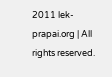2011 lek-prapai.org | All rights reserved.